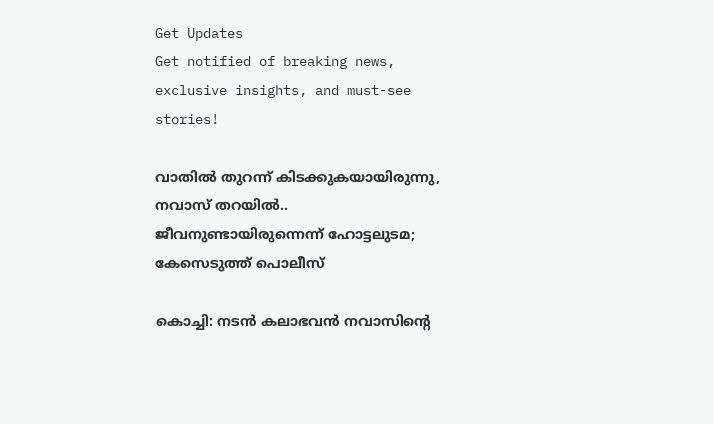Get Updates
Get notified of breaking news, exclusive insights, and must-see stories!

വാതില്‍ തുറന്ന് കിടക്കുകയായിരുന്നു, നവാസ് തറയില്‍.. ജീവനുണ്ടായിരുന്നെന്ന് ഹോട്ടലുടമ; കേസെടുത്ത് പൊലീസ്

കൊച്ചി: നടന്‍ കലാഭവന്‍ നവാസിന്റെ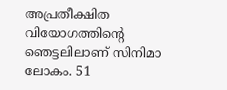അപ്രതീക്ഷിത വിയോഗത്തിന്റെ ഞെട്ടലിലാണ് സിനിമാ ലോകം. 51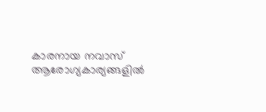കാരനായ നവാസ് ആരോഗ്യകാര്യങ്ങളില്‍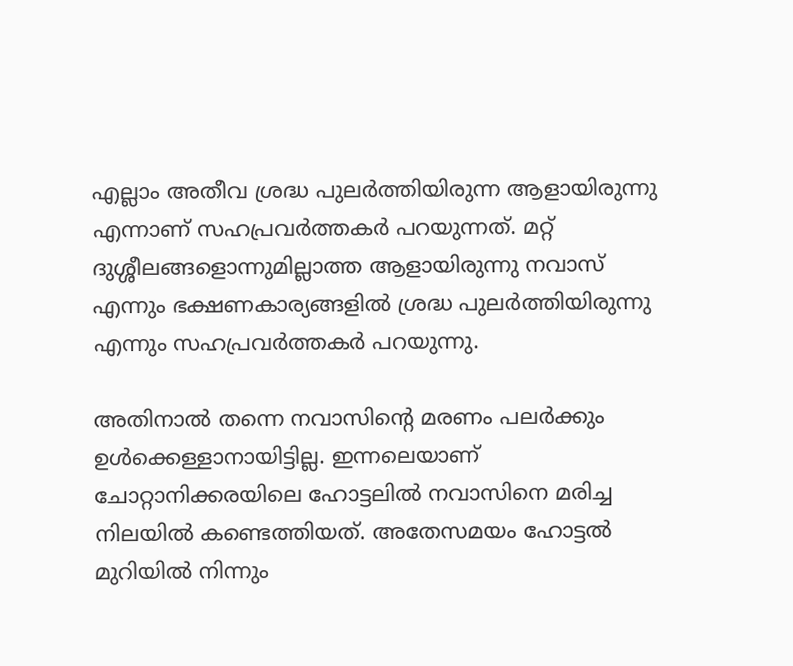എല്ലാം അതീവ ശ്രദ്ധ പുലര്‍ത്തിയിരുന്ന ആളായിരുന്നു എന്നാണ് സഹപ്രവര്‍ത്തകര്‍ പറയുന്നത്. മറ്റ് ദുശ്ശീലങ്ങളൊന്നുമില്ലാത്ത ആളായിരുന്നു നവാസ് എന്നും ഭക്ഷണകാര്യങ്ങളില്‍ ശ്രദ്ധ പുലര്‍ത്തിയിരുന്നു എന്നും സഹപ്രവര്‍ത്തകര്‍ പറയുന്നു.

അതിനാല്‍ തന്നെ നവാസിന്റെ മരണം പലര്‍ക്കും ഉള്‍ക്കെള്ളാനായിട്ടില്ല. ഇന്നലെയാണ് ചോറ്റാനിക്കരയിലെ ഹോട്ടലില്‍ നവാസിനെ മരിച്ച നിലയില്‍ കണ്ടെത്തിയത്. അതേസമയം ഹോട്ടല്‍ മുറിയില്‍ നിന്നും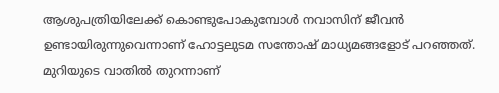ആശുപത്രിയിലേക്ക് കൊണ്ടുപോകുമ്പോള്‍ നവാസിന് ജീവന്‍ ഉണ്ടായിരുന്നുവെന്നാണ് ഹോട്ടലുടമ സന്തോഷ് മാധ്യമങ്ങളോട് പറഞ്ഞത്. മുറിയുടെ വാതില്‍ തുറന്നാണ്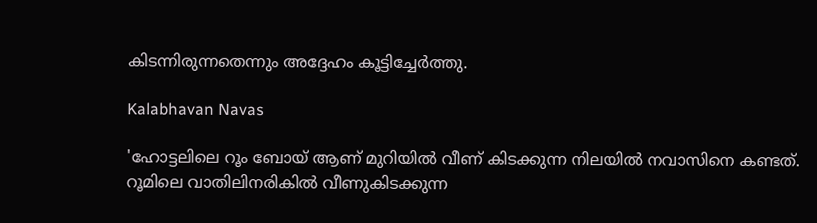കിടന്നിരുന്നതെന്നും അദ്ദേഹം കൂട്ടിച്ചേര്‍ത്തു.

Kalabhavan Navas

'ഹോട്ടലിലെ റൂം ബോയ് ആണ് മുറിയില്‍ വീണ് കിടക്കുന്ന നിലയില്‍ നവാസിനെ കണ്ടത്. റൂമിലെ വാതിലിനരികില്‍ വീണുകിടക്കുന്ന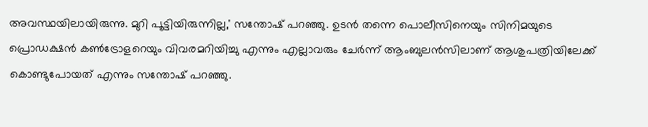അവസ്ഥയിലായിരുന്നു. മുറി പൂട്ടിയിരുന്നില്ല,' സന്തോഷ് പറഞ്ഞു. ഉടന്‍ തന്നെ പൊലീസിനെയും സിനിമയുടെ പ്രൊഡക്ഷന്‍ കണ്‍ട്രോളറെയും വിവരമറിയിച്ചു എന്നും എല്ലാവരും ചേര്‍ന്ന് ആംബുലന്‍സിലാണ് ആശുപത്രിയിലേക്ക് കൊണ്ടുപോയത് എന്നും സന്തോഷ് പറഞ്ഞു.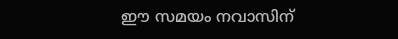ഈ സമയം നവാസിന്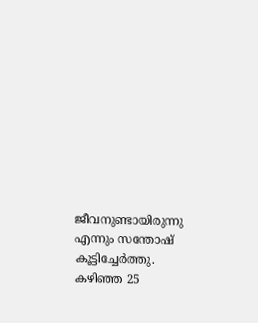ജീവനുണ്ടായിരുന്നു എന്നും സന്തോഷ് കൂട്ടിച്ചേര്‍ത്തു. കഴിഞ്ഞ 25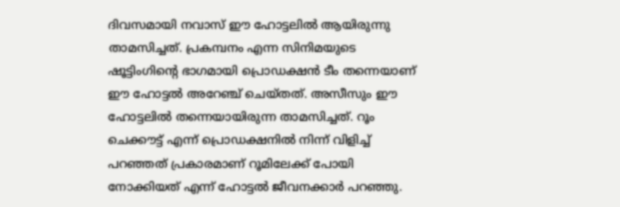ദിവസമായി നവാസ് ഈ ഹോട്ടലില്‍ ആയിരുന്നു താമസിച്ചത്. പ്രകമ്പനം എന്ന സിനിമയുടെ ഷൂട്ടിംഗിന്റെ ഭാഗമായി പ്രൊഡക്ഷന്‍ ടീം തന്നെയാണ് ഈ ഹോട്ടല്‍ അറേഞ്ച് ചെയ്തത്. അസീസും ഈ ഹോട്ടലില്‍ തന്നെയായിരുന്ന താമസിച്ചത്. റൂം ചെക്കൗട്ട് എന്ന് പ്രൊഡക്ഷനില്‍ നിന്ന് വിളിച്ച് പറഞ്ഞത് പ്രകാരമാണ് റൂമിലേക്ക് പോയി നോക്കിയത് എന്ന് ഹോട്ടല്‍ ജീവനക്കാര്‍ പറഞ്ഞു.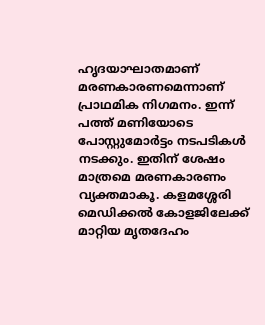ഹൃദയാഘാതമാണ് മരണകാരണമെന്നാണ് പ്രാഥമിക നിഗമനം. ഇന്ന് പത്ത് മണിയോടെ പോസ്റ്റുമോര്‍ട്ടം നടപടികള്‍ നടക്കും. ഇതിന് ശേഷം മാത്രമെ മരണകാരണം വ്യക്തമാകൂ. കളമശ്ശേരി മെഡിക്കല്‍ കോളജിലേക്ക് മാറ്റിയ മൃതദേഹം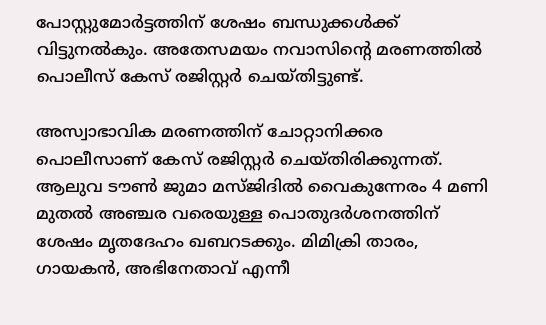പോസ്റ്റുമോര്‍ട്ടത്തിന് ശേഷം ബന്ധുക്കള്‍ക്ക് വിട്ടുനല്‍കും. അതേസമയം നവാസിന്റെ മരണത്തില്‍ പൊലീസ് കേസ് രജിസ്റ്റര്‍ ചെയ്തിട്ടുണ്ട്.

അസ്വാഭാവിക മരണത്തിന് ചോറ്റാനിക്കര പൊലീസാണ് കേസ് രജിസ്റ്റര്‍ ചെയ്തിരിക്കുന്നത്. ആലുവ ടൗണ്‍ ജുമാ മസ്ജിദില്‍ വൈകുന്നേരം 4 മണി മുതല്‍ അഞ്ചര വരെയുള്ള പൊതുദര്‍ശനത്തിന് ശേഷം മൃതദേഹം ഖബറടക്കും. മിമിക്രി താരം, ഗായകന്‍, അഭിനേതാവ് എന്നീ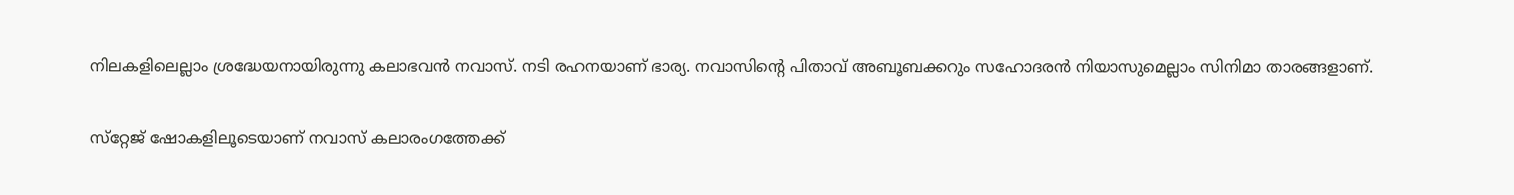നിലകളിലെല്ലാം ശ്രദ്ധേയനായിരുന്നു കലാഭവന്‍ നവാസ്. നടി രഹനയാണ് ഭാര്യ. നവാസിന്റെ പിതാവ് അബൂബക്കറും സഹോദരന്‍ നിയാസുമെല്ലാം സിനിമാ താരങ്ങളാണ്.

സ്‌റ്റേജ് ഷോകളിലൂടെയാണ് നവാസ് കലാരംഗത്തേക്ക്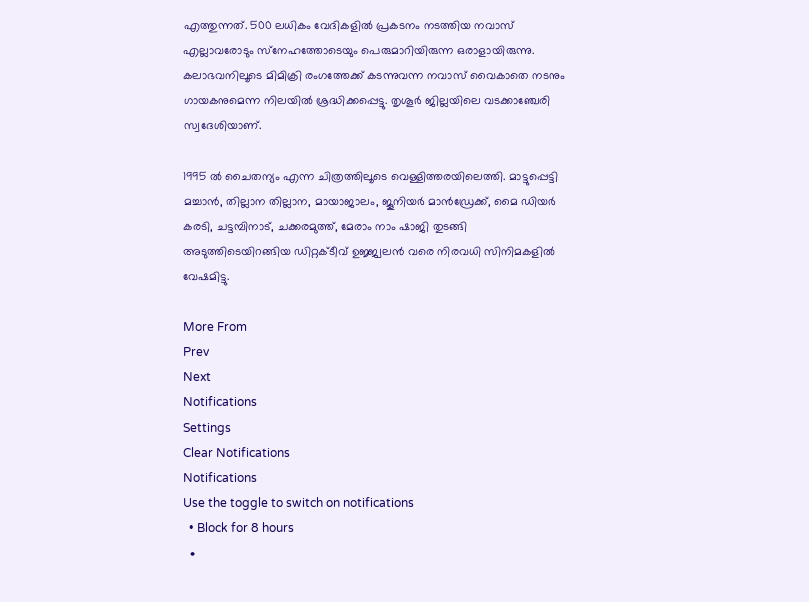എത്തുന്നത്. 500 ലധികം വേദികളില്‍ പ്രകടനം നടത്തിയ നവാസ് എല്ലാവരോടും സ്‌നേഹത്തോടെയും പെരുമാറിയിരുന്ന ഒരാളായിരുന്നു. കലാഭവനിലൂടെ മിമിക്രി രംഗത്തേക്ക് കടന്നുവന്ന നവാസ് വൈകാതെ നടനും ഗായകനുമെന്ന നിലയില്‍ ശ്രദ്ധിക്കപ്പെട്ടു. തൃശൂര്‍ ജില്ലയിലെ വടക്കാഞ്ചേരി സ്വദേശിയാണ്.

1995 ല്‍ ചൈതന്യം എന്ന ചിത്രത്തിലൂടെ വെള്ളിത്തരയിലെത്തി. മാട്ടുപ്പെട്ടി മച്ചാന്‍, തില്ലാന തില്ലാന, മായാജാലം, ജൂനിയര്‍ മാന്‍ഡ്രേക്ക്, മൈ ഡിയര്‍ കരടി, ചട്ടമ്പിനാട്, ചക്കരമുത്ത്, മേരാം നാം ഷാജി തുടങ്ങി അടുത്തിടെയിറങ്ങിയ ഡിറ്റക്ടീവ് ഉജ്ജ്വലന്‍ വരെ നിരവധി സിനിമകളില്‍ വേഷമിട്ടു.

More From
Prev
Next
Notifications
Settings
Clear Notifications
Notifications
Use the toggle to switch on notifications
  • Block for 8 hours
  •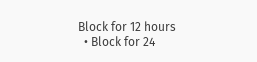Block for 12 hours
  • Block for 24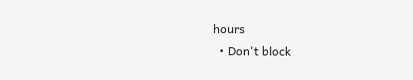hours
  • Don't block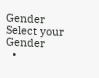Gender
Select your Gender
  •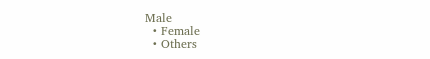Male
  • Female
  • Others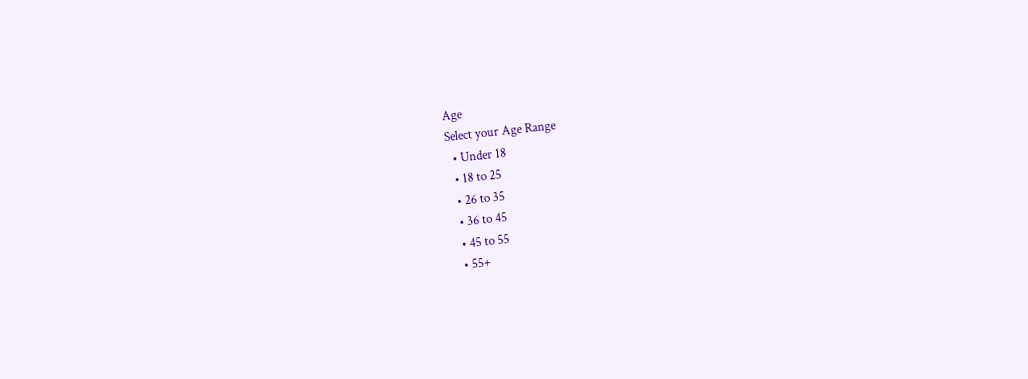Age
Select your Age Range
  • Under 18
  • 18 to 25
  • 26 to 35
  • 36 to 45
  • 45 to 55
  • 55+